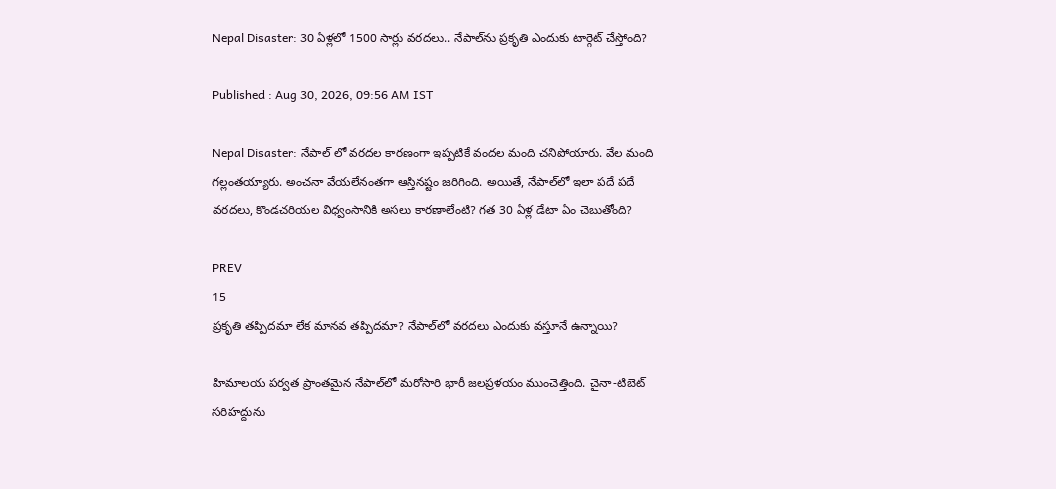Nepal Disaster: 30 ఏళ్లలో 1500 సార్లు వరదలు.. నేపాల్‌ను ప్రకృతి ఎందుకు టార్గెట్ చేస్తోంది?

Published : Aug 30, 2026, 09:56 AM IST

Nepal Disaster: నేపాల్ లో వరదల కారణంగా ఇప్పటికే వందల మంది చనిపోయారు. వేల మంది గల్లంతయ్యారు. అంచనా వేయలేనంతగా ఆస్తినష్టం జరిగింది. అయితే, నేపాల్‌లో ఇలా పదే పదే వరదలు, కొండచరియల విధ్వంసానికి అసలు కారణాలేంటి? గత 30 ఏళ్ల డేటా ఏం చెబుతోంది?

PREV
15
ప్రకృతి తప్పిదమా లేక మానవ తప్పిదమా? నేపాల్‌లో వరదలు ఎందుకు వస్తూనే ఉన్నాయి?

హిమాలయ పర్వత ప్రాంతమైన నేపాల్‌లో మరోసారి భారీ జలప్రళయం ముంచెత్తింది. చైనా-టిబెట్ సరిహద్దును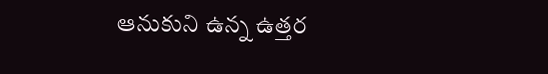ఆనుకుని ఉన్న ఉత్తర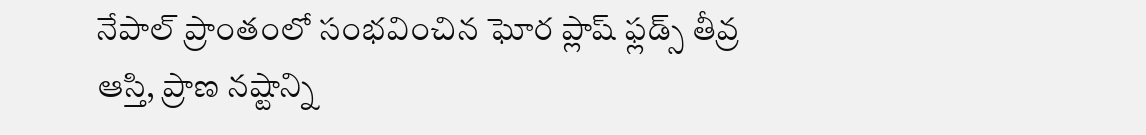నేపాల్‌ ప్రాంతంలో సంభవించిన ఘోర ప్లాష్ ఫ్లడ్స్ తీవ్ర ఆస్తి, ప్రాణ నష్టాన్ని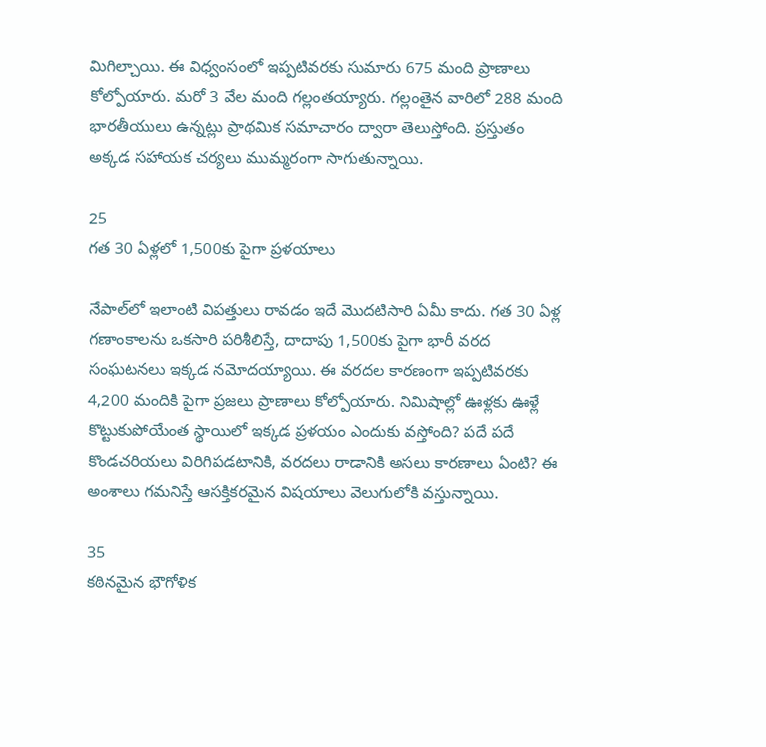మిగిల్చాయి. ఈ విధ్వంసంలో ఇప్పటివరకు సుమారు 675 మంది ప్రాణాలు కోల్పోయారు. మరో 3 వేల మంది గల్లంతయ్యారు. గల్లంతైన వారిలో 288 మంది భారతీయులు ఉన్నట్లు ప్రాథమిక సమాచారం ద్వారా తెలుస్తోంది. ప్రస్తుతం అక్కడ సహాయక చర్యలు ముమ్మరంగా సాగుతున్నాయి.

25
గత 30 ఏళ్లలో 1,500కు పైగా ప్రళయాలు

నేపాల్‌లో ఇలాంటి విపత్తులు రావడం ఇదే మొదటిసారి ఏమీ కాదు. గత 30 ఏళ్ల గణాంకాలను ఒకసారి పరిశీలిస్తే, దాదాపు 1,500కు పైగా భారీ వరద సంఘటనలు ఇక్కడ నమోదయ్యాయి. ఈ వరదల కారణంగా ఇప్పటివరకు 4,200 మందికి పైగా ప్రజలు ప్రాణాలు కోల్పోయారు. నిమిషాల్లో ఊళ్లకు ఊళ్లే కొట్టుకుపోయేంత స్థాయిలో ఇక్కడ ప్రళయం ఎందుకు వస్తోంది? పదే పదే కొండచరియలు విరిగిపడటానికి, వరదలు రాడానికి అసలు కారణాలు ఏంటి? ఈ అంశాలు గమనిస్తే ఆసక్తికరమైన విషయాలు వెలుగులోకి వస్తున్నాయి.

35
కఠినమైన భౌగోళిక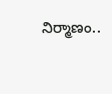నిర్మాణం..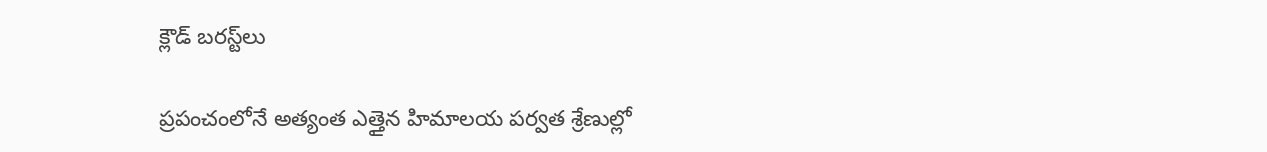క్లౌడ్ బరస్ట్‌లు

ప్రపంచంలోనే అత్యంత ఎత్తైన హిమాలయ పర్వత శ్రేణుల్లో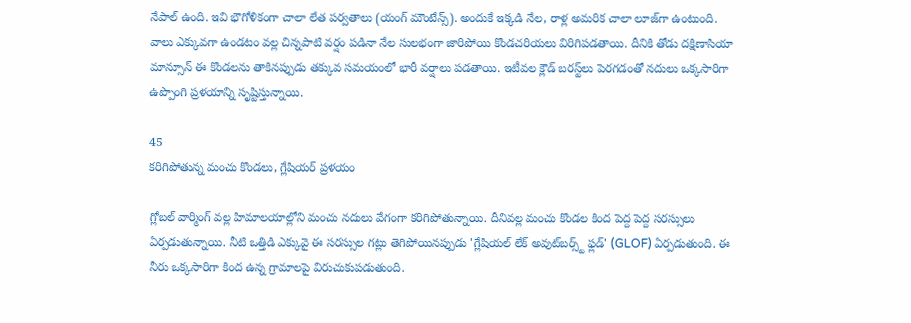నేపాల్ ఉంది. ఇవి భౌగోళికంగా చాలా లేత పర్వతాలు (యంగ్ మౌంటేన్స్). అందుకే ఇక్కడి నేల, రాళ్ల అమరిక చాలా లూజ్‌గా ఉంటుంది. వాలు ఎక్కువగా ఉండటం వల్ల చిన్నపాటి వర్షం పడినా నేల సులభంగా జారిపోయి కొండచరియలు విరిగిపడతాయి. దీనికి తోడు దక్షిణాసియా మాన్సూన్ ఈ కొండలను తాకినప్పుడు తక్కువ సమయంలో భారీ వర్షాలు పడతాయి. ఇటీవల క్లౌడ్ బరస్ట్‌లు పెరగడంతో నదులు ఒక్కసారిగా ఉప్పొంగి ప్రళయాన్ని సృష్టిస్తున్నాయి.

45
కరిగిపోతున్న మంచు కొండలు, గ్లేషియర్ ప్రళయం

గ్లోబల్ వార్మింగ్ వల్ల హిమాలయాల్లోని మంచు నదులు వేగంగా కరిగిపోతున్నాయి. దీనివల్ల మంచు కొండల కింద పెద్ద పెద్ద సరస్సులు ఏర్పడుతున్నాయి. నీటి ఒత్తిడి ఎక్కువై ఈ సరస్సుల గట్లు తెగిపోయినప్పుడు 'గ్లేషియల్ లేక్ అవుట్‌బర్స్ట్ ఫ్లడ్' (GLOF) ఏర్పడుతుంది. ఈ నీరు ఒక్కసారిగా కింద ఉన్న గ్రామాలపై విరుచుకుపడుతుంది.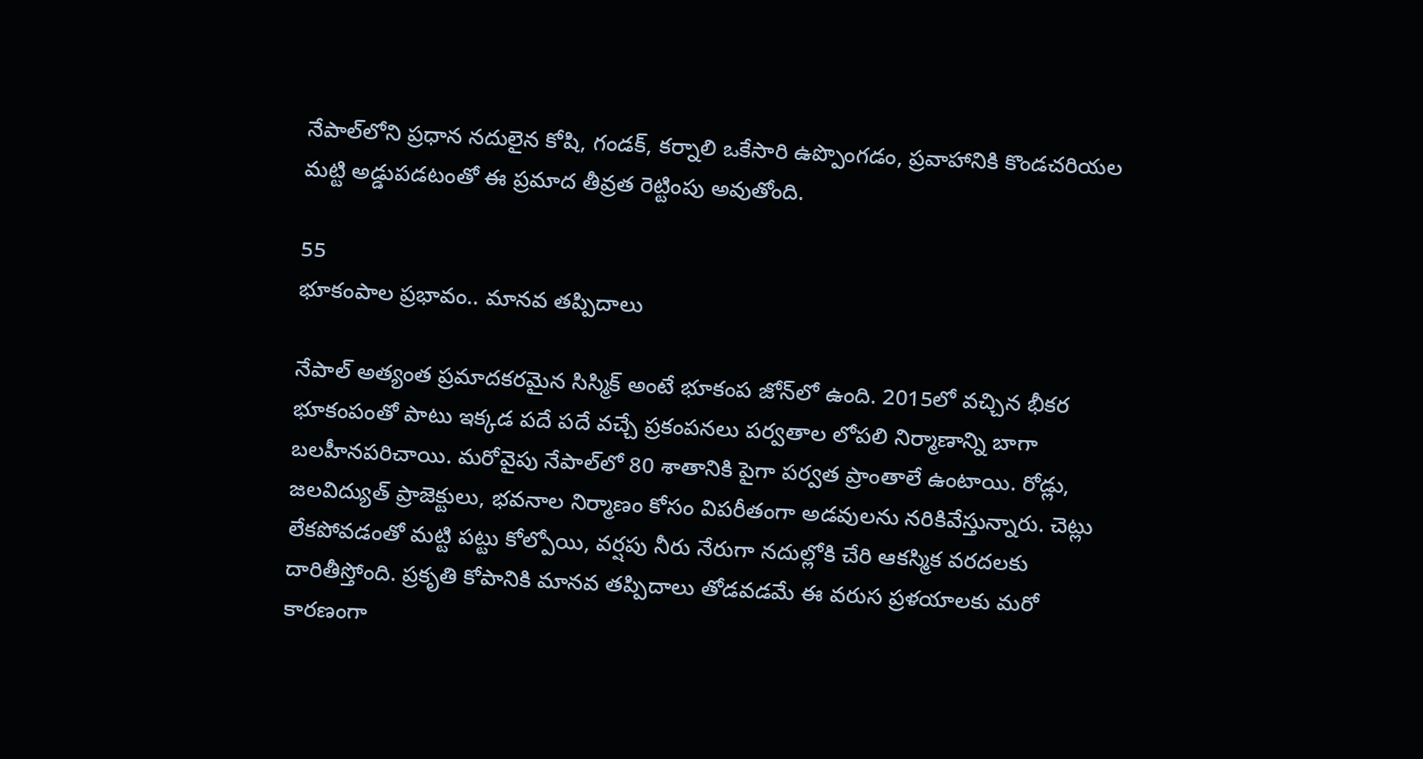నేపాల్‌లోని ప్రధాన నదులైన కోషి, గండక్, కర్నాలి ఒకేసారి ఉప్పొంగడం, ప్రవాహానికి కొండచరియల మట్టి అడ్డుపడటంతో ఈ ప్రమాద తీవ్రత రెట్టింపు అవుతోంది.

55
భూకంపాల ప్రభావం.. మానవ తప్పిదాలు

నేపాల్ అత్యంత ప్రమాదకరమైన సిస్మిక్ అంటే భూకంప జోన్‌లో ఉంది. 2015లో వచ్చిన భీకర భూకంపంతో పాటు ఇక్కడ పదే పదే వచ్చే ప్రకంపనలు పర్వతాల లోపలి నిర్మాణాన్ని బాగా బలహీనపరిచాయి. మరోవైపు నేపాల్‌లో 80 శాతానికి పైగా పర్వత ప్రాంతాలే ఉంటాయి. రోడ్లు, జలవిద్యుత్ ప్రాజెక్టులు, భవనాల నిర్మాణం కోసం విపరీతంగా అడవులను నరికివేస్తున్నారు. చెట్లు లేకపోవడంతో మట్టి పట్టు కోల్పోయి, వర్షపు నీరు నేరుగా నదుల్లోకి చేరి ఆకస్మిక వరదలకు దారితీస్తోంది. ప్రకృతి కోపానికి మానవ తప్పిదాలు తోడవడమే ఈ వరుస ప్రళయాలకు మరో కారణంగా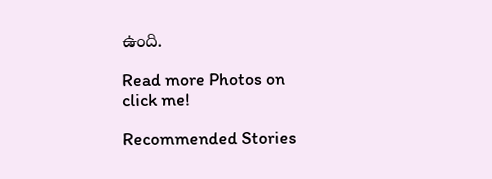ఉంది.

Read more Photos on
click me!

Recommended Stories